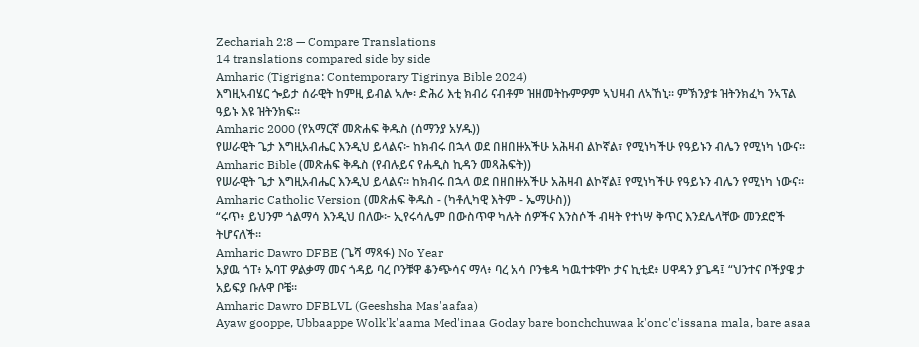Zechariah 2:8 — Compare Translations
14 translations compared side by side
Amharic (Tigrigna: Contemporary Tigrinya Bible 2024)
እግዚኣብሄር ጐይታ ሰራዊት ከምዚ ይብል ኣሎ፡ ድሕሪ እቲ ክብሪ ናብቶም ዝዘመትኩምዎም ኣህዛብ ለኣኸኒ። ምኽንያቱ ዝትንክፈካ ንኣፕል ዓይኑ እዩ ዝትንክፍ።
Amharic 2000 (የአማርኛ መጽሐፍ ቅዱስ (ሰማንያ አሃዱ))
የሠራዊት ጌታ እግዚአብሔር እንዲህ ይላልና፦ ከክብሩ በኋላ ወደ በዘበዙአችሁ አሕዛብ ልኮኛል፣ የሚነካችሁ የዓይኑን ብሌን የሚነካ ነውና።
Amharic Bible (መጽሐፍ ቅዱስ (የብሉይና የሐዲስ ኪዳን መጻሕፍት))
የሠራዊት ጌታ እግዚአብሔር እንዲህ ይላልና። ከክብሩ በኋላ ወደ በዘበዙአችሁ አሕዛብ ልኮኛል፤ የሚነካችሁ የዓይኑን ብሌን የሚነካ ነውና።
Amharic Catholic Version (መጽሐፍ ቅዱስ - (ካቶሊካዊ እትም - ኤማሁስ))
“ሩጥ፥ ይህንም ጎልማሳ እንዲህ በለው፦ ኢየሩሳሌም በውስጥዋ ካሉት ሰዎችና እንስሶች ብዛት የተነሣ ቅጥር እንደሌላቸው መንደሮች ትሆናለች።
Amharic Dawro DFBE (ጌሻ ማጻፋ) No Year
አያዉ ጎፐ፥ ኡባፐ ዎልቃማ መና ጎዳይ ባረ ቦንቹዋ ቆንጭሳና ማላ፥ ባረ አሳ ቦንቄዳ ካዉተቱዋኮ ታና ኪቲደ፥ ሀዋዳን ያጌዳ፤ “ህንተና ቦችያዌ ታ አይፍያ ቡሉዋ ቦቼ።
Amharic Dawro DFBLVL (Geeshsha Mas'aafaa)
Ayaw gooppe, Ubbaappe Wolk'k'aama Med'inaa Goday bare bonchchuwaa k'onc'c'issana mala, bare asaa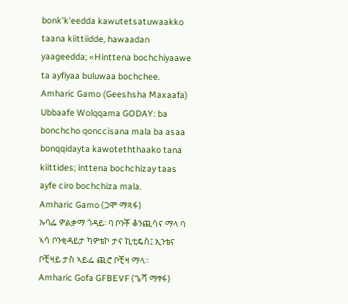bonk'k'eedda kawutetsatuwaakko taana kiittiidde, hawaadan yaageedda; «Hinttena bochchiyaawe ta ayfiyaa buluwaa bochchee.
Amharic Gamo (Geeshsha Maxaafa)
Ubbaafe Wolqqama GODAY: ba bonchcho qonccisana mala ba asaa bonqqidayta kawoteththaako tana kiittides; inttena bochchizay taas ayfe ciro bochchiza mala.
Amharic Gamo (ጋሞ ማጻፋ)
ኡባፌ ዎልቃማ ጎዳይ፡ ባ ቦንቾ ቆንጪሳና ማላ ባ ኣሳ ቦንቂዳይታ ካዎቴኮ ታና ኪቲዴስ፤ ኢንቴና ቦቺዛይ ታስ ኣይፌ ጪሮ ቦቺዛ ማላ።
Amharic Gofa GFBEVF (ጌሻ ማፃፋ)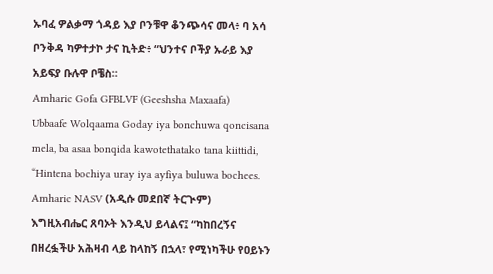ኡባፈ ዎልቃማ ጎዳይ እያ ቦንቹዋ ቆንጭሳና መላ፥ ባ አሳ ቦንቅዳ ካዎተታኮ ታና ኪትድ፥ “ህንተና ቦችያ ኡራይ እያ አይፍያ ቡሉዋ ቦቼስ።
Amharic Gofa GFBLVF (Geeshsha Maxaafa)
Ubbaafe Wolqaama Goday iya bonchuwa qoncisana mela, ba asaa bonqida kawotethatako tana kiittidi, “Hintena bochiya uray iya ayfiya buluwa bochees.
Amharic NASV (አዲሱ መደበኛ ትርጒም)
እግዚአብሔር ጸባኦት እንዲህ ይላልና፤ “ካከበረኝና በዘረፏችሁ አሕዛብ ላይ ከላከኝ በኋላ፣ የሚነካችሁ የዐይኑን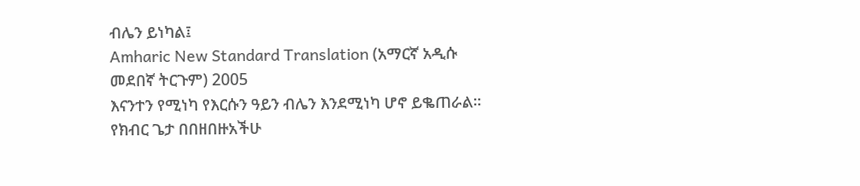ብሌን ይነካል፤
Amharic New Standard Translation (አማርኛ አዲሱ መደበኛ ትርጉም) 2005
እናንተን የሚነካ የእርሱን ዓይን ብሌን እንደሚነካ ሆኖ ይቈጠራል። የክብር ጌታ በበዘበዙአችሁ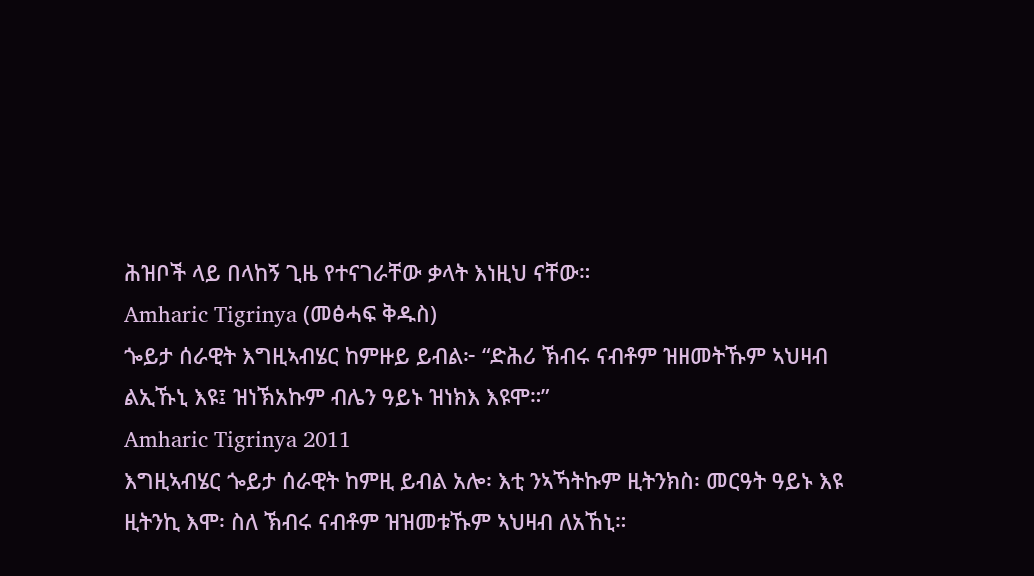ሕዝቦች ላይ በላከኝ ጊዜ የተናገራቸው ቃላት እነዚህ ናቸው።
Amharic Tigrinya (መፅሓፍ ቅዱስ)
ጐይታ ሰራዊት እግዚኣብሄር ከምዙይ ይብል፦ “ድሕሪ ኽብሩ ናብቶም ዝዘመትኹም ኣህዛብ ልኢኹኒ እዩ፤ ዝነኽአኩም ብሌን ዓይኑ ዝነክእ እዩሞ።”
Amharic Tigrinya 2011
እግዚኣብሄር ጐይታ ሰራዊት ከምዚ ይብል አሎ፡ እቲ ንኣኻትኩም ዚትንክስ፡ መርዓት ዓይኑ እዩ ዚትንኪ እሞ፡ ስለ ኽብሩ ናብቶም ዝዝመቱኹም ኣህዛብ ለአኸኒ።